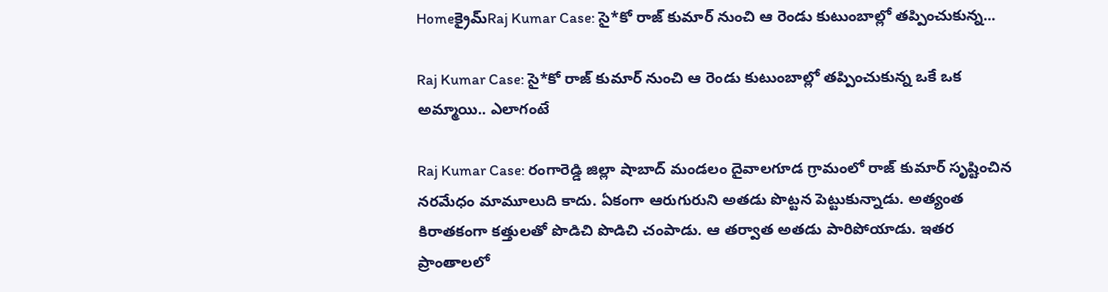Homeక్రైమ్‌Raj Kumar Case: సై*కో రాజ్ కుమార్ నుంచి ఆ రెండు కుటుంబాల్లో తప్పించుకున్న...

Raj Kumar Case: సై*కో రాజ్ కుమార్ నుంచి ఆ రెండు కుటుంబాల్లో తప్పించుకున్న ఒకే ఒక అమ్మాయి.. ఎలాగంటే

Raj Kumar Case: రంగారెడ్డి జిల్లా షాబాద్ మండలం దైవాలగూడ గ్రామంలో రాజ్ కుమార్ సృష్టించిన నరమేధం మామూలుది కాదు. ఏకంగా ఆరుగురుని అతడు పొట్టన పెట్టుకున్నాడు. అత్యంత కిరాతకంగా కత్తులతో పొడిచి పొడిచి చంపాడు. ఆ తర్వాత అతడు పారిపోయాడు. ఇతర ప్రాంతాలలో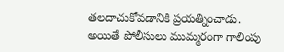తలదాచుకోవడానికి ప్రయత్నించాడు. అయితే పోలీసులు ముమ్మరంగా గాలింపు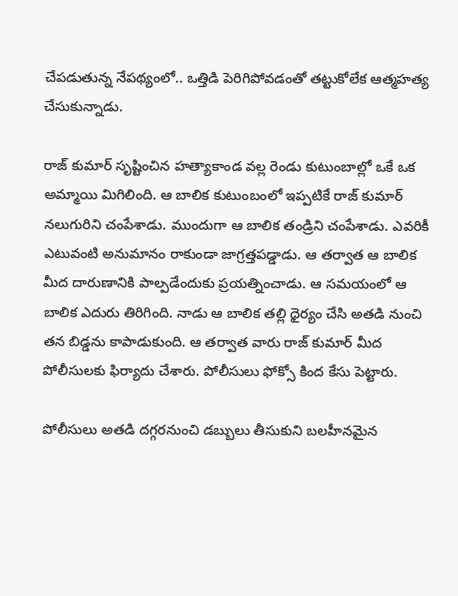చేపడుతున్న నేపథ్యంలో.. ఒత్తిడి పెరిగిపోవడంతో తట్టుకోలేక ఆత్మహత్య చేసుకున్నాడు.

రాజ్ కుమార్ సృష్టించిన హత్యాకాండ వల్ల రెండు కుటుంబాల్లో ఒకే ఒక అమ్మాయి మిగిలింది. ఆ బాలిక కుటుంబంలో ఇప్పటికే రాజ్ కుమార్ నలుగురిని చంపేశాడు. ముందుగా ఆ బాలిక తండ్రిని చంపేశాడు. ఎవరికీ ఎటువంటి అనుమానం రాకుండా జాగ్రత్తపడ్డాడు. ఆ తర్వాత ఆ బాలిక మీద దారుణానికి పాల్పడేందుకు ప్రయత్నించాడు. ఆ సమయంలో ఆ బాలిక ఎదురు తిరిగింది. నాడు ఆ బాలిక తల్లి ధైర్యం చేసి అతడి నుంచి తన బిడ్డను కాపాడుకుంది. ఆ తర్వాత వారు రాజ్ కుమార్ మీద పోలీసులకు ఫిర్యాదు చేశారు. పోలీసులు ఫోక్సో కింద కేసు పెట్టారు.

పోలీసులు అతడి దగ్గరనుంచి డబ్బులు తీసుకుని బలహీనమైన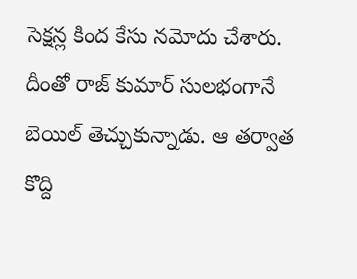సెక్షన్ల కింద కేసు నమోదు చేశారు. దీంతో రాజ్ కుమార్ సులభంగానే బెయిల్ తెచ్చుకున్నాడు. ఆ తర్వాత కొద్ది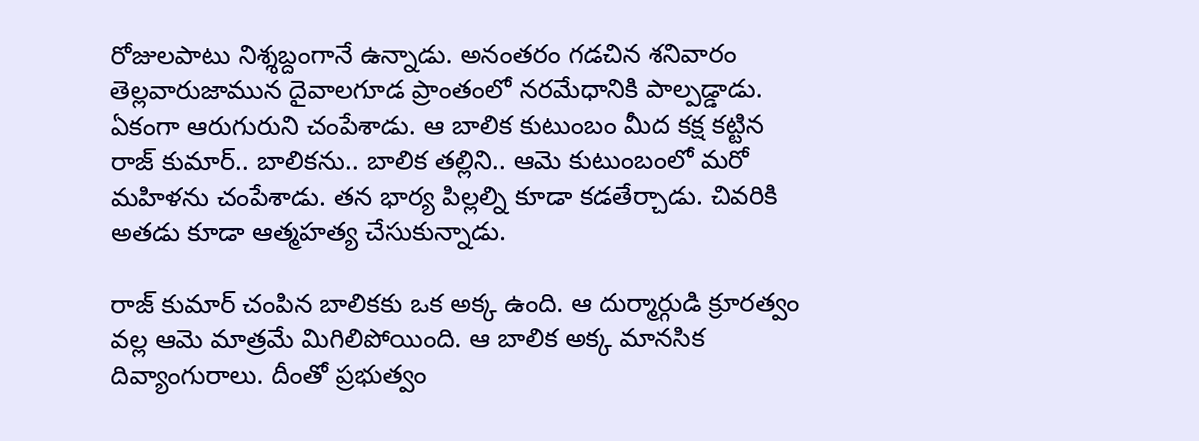రోజులపాటు నిశ్శబ్దంగానే ఉన్నాడు. అనంతరం గడచిన శనివారం తెల్లవారుజామున దైవాలగూడ ప్రాంతంలో నరమేధానికి పాల్పడ్డాడు. ఏకంగా ఆరుగురుని చంపేశాడు. ఆ బాలిక కుటుంబం మీద కక్ష కట్టిన రాజ్ కుమార్.. బాలికను.. బాలిక తల్లిని.. ఆమె కుటుంబంలో మరో మహిళను చంపేశాడు. తన భార్య పిల్లల్ని కూడా కడతేర్చాడు. చివరికి అతడు కూడా ఆత్మహత్య చేసుకున్నాడు.

రాజ్ కుమార్ చంపిన బాలికకు ఒక అక్క ఉంది. ఆ దుర్మార్గుడి క్రూరత్వం వల్ల ఆమె మాత్రమే మిగిలిపోయింది. ఆ బాలిక అక్క మానసిక దివ్యాంగురాలు. దీంతో ప్రభుత్వం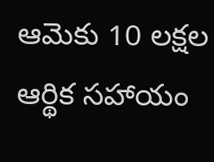ఆమెకు 10 లక్షల ఆర్థిక సహాయం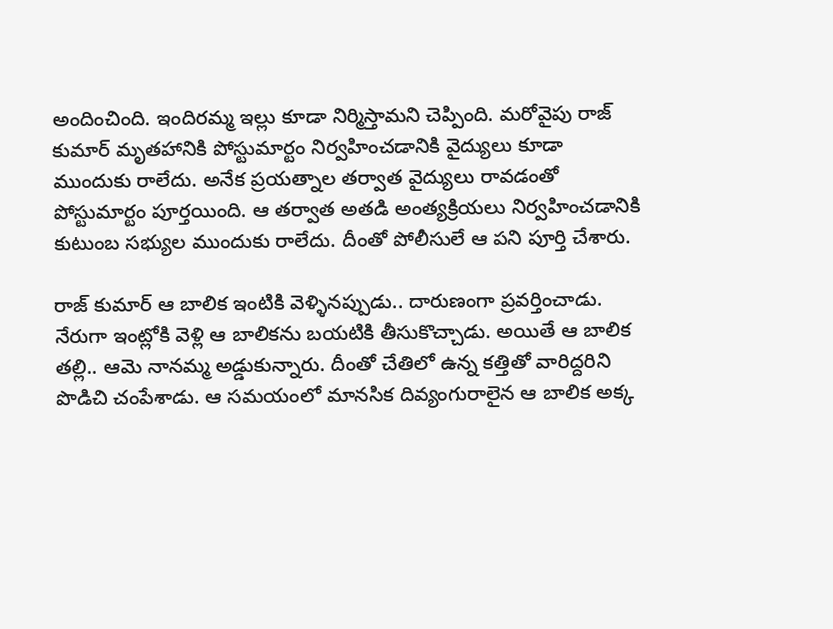అందించింది. ఇందిరమ్మ ఇల్లు కూడా నిర్మిస్తామని చెప్పింది. మరోవైపు రాజ్ కుమార్ మృతహానికి పోస్టుమార్టం నిర్వహించడానికి వైద్యులు కూడా ముందుకు రాలేదు. అనేక ప్రయత్నాల తర్వాత వైద్యులు రావడంతో పోస్టుమార్టం పూర్తయింది. ఆ తర్వాత అతడి అంత్యక్రియలు నిర్వహించడానికి కుటుంబ సభ్యుల ముందుకు రాలేదు. దీంతో పోలీసులే ఆ పని పూర్తి చేశారు.

రాజ్ కుమార్ ఆ బాలిక ఇంటికి వెళ్ళినప్పుడు.. దారుణంగా ప్రవర్తించాడు. నేరుగా ఇంట్లోకి వెళ్లి ఆ బాలికను బయటికి తీసుకొచ్చాడు. అయితే ఆ బాలిక తల్లి.. ఆమె నానమ్మ అడ్డుకున్నారు. దీంతో చేతిలో ఉన్న కత్తితో వారిద్దరిని పొడిచి చంపేశాడు. ఆ సమయంలో మానసిక దివ్యంగురాలైన ఆ బాలిక అక్క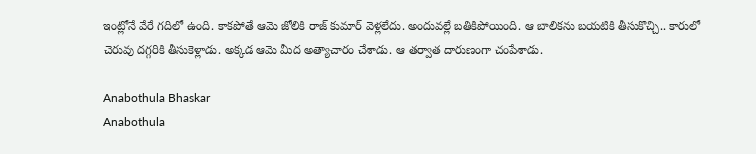ఇంట్లోనే వేరే గదిలో ఉంది. కాకపోతే ఆమె జోలికి రాజ్ కుమార్ వెళ్లలేదు. అందువల్లే బతికిపోయింది. ఆ బాలికను బయటికి తీసుకొచ్చి.. కారులో చెరువు దగ్గరికి తీసుకెళ్లాడు. అక్కడ ఆమె మీద అత్యాచారం చేశాడు. ఆ తర్వాత దారుణంగా చంపేశాడు.

Anabothula Bhaskar
Anabothula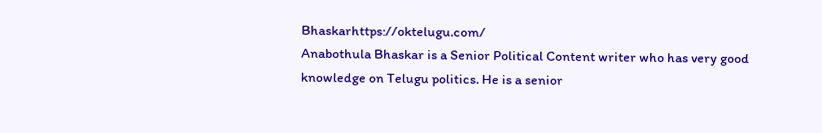Bhaskarhttps://oktelugu.com/
Anabothula Bhaskar is a Senior Political Content writer who has very good knowledge on Telugu politics. He is a senior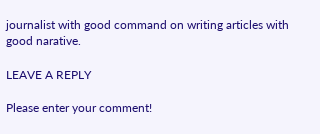journalist with good command on writing articles with good narative.

LEAVE A REPLY

Please enter your comment!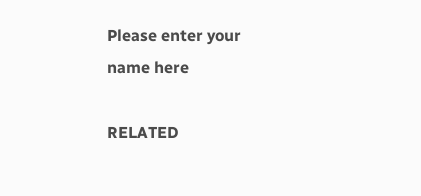Please enter your name here

RELATED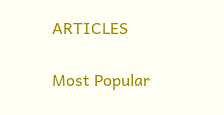ARTICLES

Most Popular